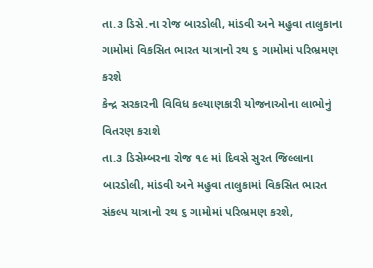તા.૩ ડિસે.ના રોજ બારડોલી, માંડવી અને મહુવા તાલુકાના ગામોમાં વિકસિત ભારત યાત્રાનો રથ ૬ ગામોમાં પરિભ્રમણ કરશે
કેન્દ્ર સરકારની વિવિધ કલ્યાણકારી યોજનાઓના લાભોનું વિતરણ કરાશે
તા.૩ ડિસેમ્બરના રોજ ૧૯ માં દિવસે સુરત જિલ્લાના બારડોલી, માંડવી અને મહુવા તાલુકામાં વિકસિત ભારત સંકલ્પ યાત્રાનો રથ ૬ ગામોમાં પરિભ્રમણ કરશે,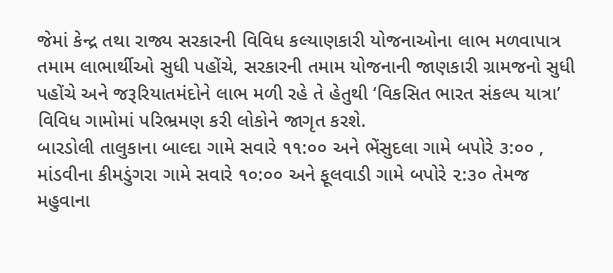જેમાં કેન્દ્ર તથા રાજ્ય સરકારની વિવિધ કલ્યાણકારી યોજનાઓના લાભ મળવાપાત્ર તમામ લાભાર્થીઓ સુધી પહોંચે, સરકારની તમામ યોજનાની જાણકારી ગ્રામજનો સુધી પહોંચે અને જરૂરિયાતમંદોને લાભ મળી રહે તે હેતુથી ‘વિકસિત ભારત સંકલ્પ યાત્રા’ વિવિધ ગામોમાં પરિભ્રમણ કરી લોકોને જાગૃત કરશે.
બારડોલી તાલુકાના બાલ્દા ગામે સવારે ૧૧:૦૦ અને ભેંસુદલા ગામે બપોરે ૩:૦૦ , માંડવીના કીમડુંગરા ગામે સવારે ૧૦:૦૦ અને ફૂલવાડી ગામે બપોરે ૨:૩૦ તેમજ મહુવાના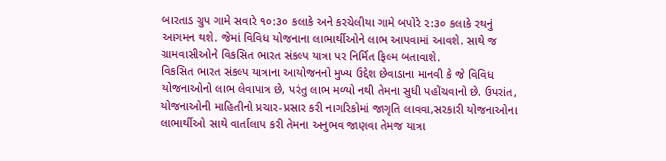બારતાડ ગ્રુપ ગામે સવારે ૧૦:૩૦ કલાકે અને કરચેલીયા ગામે બપોરે ૨:૩૦ કલાકે રથનું આગમન થશે. જેમાં વિવિધ યોજનાના લાભાર્થીઓને લાભ આપવામાં આવશે. સાથે જ ગ્રામવાસીઓને વિકસિત ભારત સંકલ્પ યાત્રા પર નિર્મિત ફિલ્મ બતાવાશે.
વિકસિત ભારત સંકલ્પ યાત્રાના આયોજનનો મુખ્ય ઉદ્દેશ છેવાડાના માનવી કે જે વિવિધ યોજનાઓનો લાભ લેવાપાત્ર છે, પરંતુ લાભ મળ્યો નથી તેમના સુધી પહોંચવાનો છે. ઉપરાંત, યોજનાઓની માહિતીનો પ્રચાર-પ્રસાર કરી નાગરિકોમાં જાગૃતિ લાવવા,સરકારી યોજનાઓના લાભાર્થીઓ સાથે વાર્તાલાપ કરી તેમના અનુભવ જાણવા તેમજ યાત્રા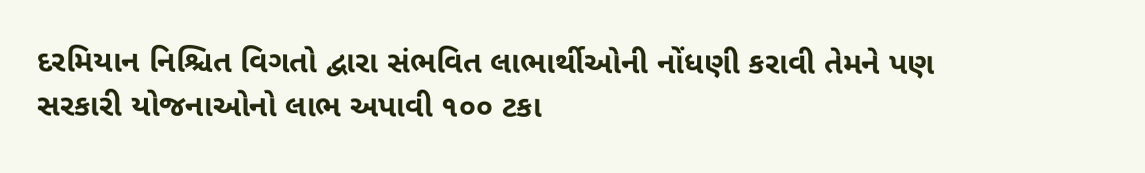દરમિયાન નિશ્ચિત વિગતો દ્વારા સંભવિત લાભાર્થીઓની નોંધણી કરાવી તેમને પણ સરકારી યોજનાઓનો લાભ અપાવી ૧૦૦ ટકા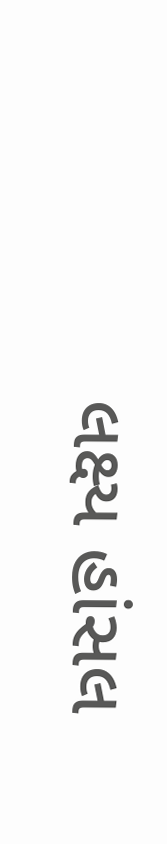લક્ષ્ય હાંસલ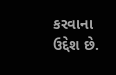કરવાના ઉદ્દેશ છે.